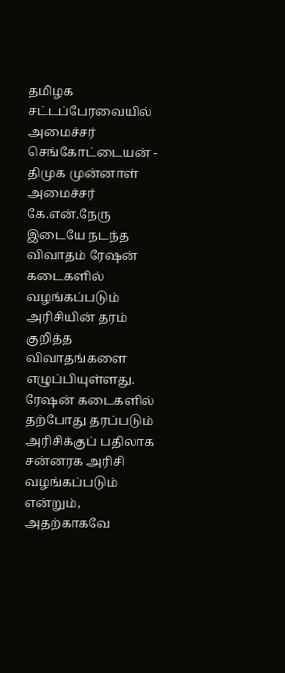தமிழக சட்டப்பேரவையில் அமைச்சர் செங்கோட்டையன் - திமுக முன்னாள் அமைச்சர் கே.என்.நேரு இடையே நடந்த விவாதம் ரேஷன் கடைகளில் வழங்கப்படும் அரிசியின் தரம் குறித்த விவாதங்களை எழுப்பியுள்ளது. ரேஷன் கடைகளில் தற்போது தரப்படும் அரிசிக்குப் பதிலாக சன்னரக அரிசி வழங்கப்படும் என்றும், அதற்காகவே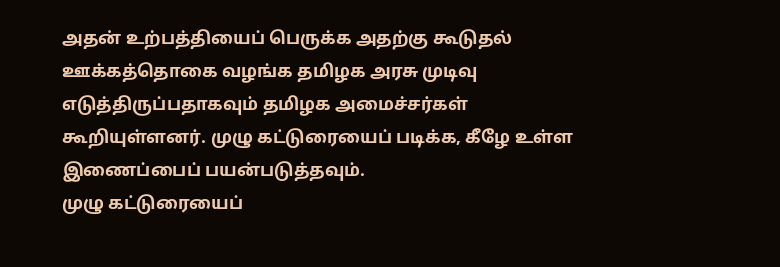அதன் உற்பத்தியைப் பெருக்க அதற்கு கூடுதல் ஊக்கத்தொகை வழங்க தமிழக அரசு முடிவு எடுத்திருப்பதாகவும் தமிழக அமைச்சர்கள் கூறியுள்ளனர். முழு கட்டுரையைப் படிக்க, கீழே உள்ள இணைப்பைப் பயன்படுத்தவும்.
முழு கட்டுரையைப்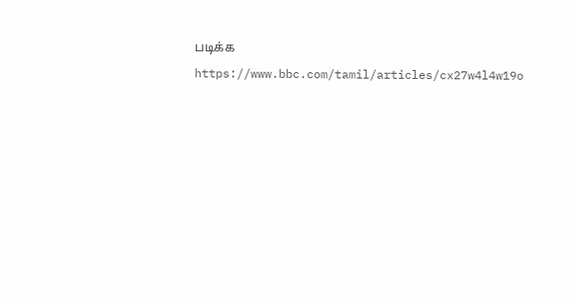படிக்க
https://www.bbc.com/tamil/articles/cx27w4l4w19o